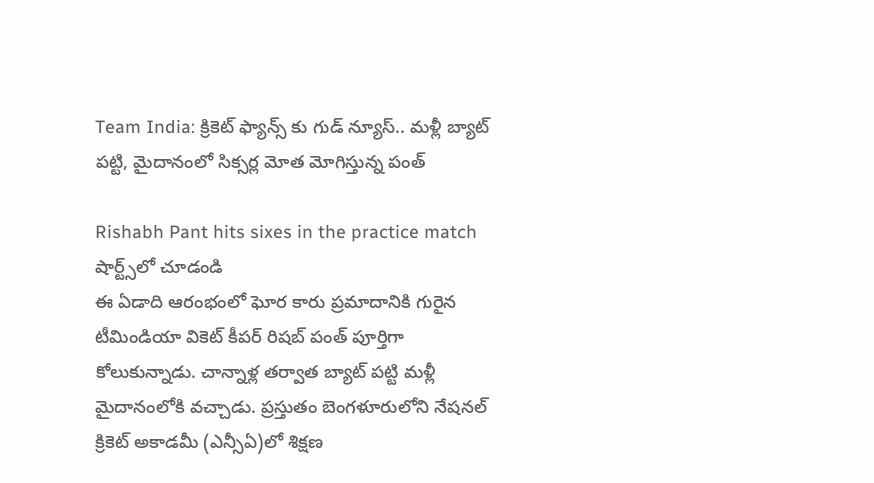Team India: క్రికెట్ ఫ్యాన్స్ కు గుడ్ న్యూస్.. మళ్లీ బ్యాట్ పట్టి, మైదానంలో సిక్సర్ల మోత మోగిస్తున్న పంత్

Rishabh Pant hits sixes in the practice match
షార్ట్స్‌లో చూడండి
ఈ ఏడాది ఆరంభంలో ఘోర కారు ప్రమాదానికి గురైన టీమిండియా వికెట్‌ కీపర్‌ రిషబ్‌ పంత్‌ పూర్తిగా కోలుకున్నాడు. చాన్నాళ్ల తర్వాత బ్యాట్‌ పట్టి మళ్లీ మైదానంలోకి వచ్చాడు. ప్రస్తుతం బెంగళూరులోని నేషనల్ క్రికెట్ అకాడమీ (ఎన్సీఏ)లో శిక్షణ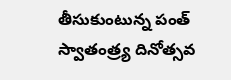తీసుకుంటున్న పంత్ స్వాతంత్ర్య దినోత్సవ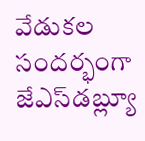వేడుకల సందర్భంగా జేఎస్‌డబ్ల్యూ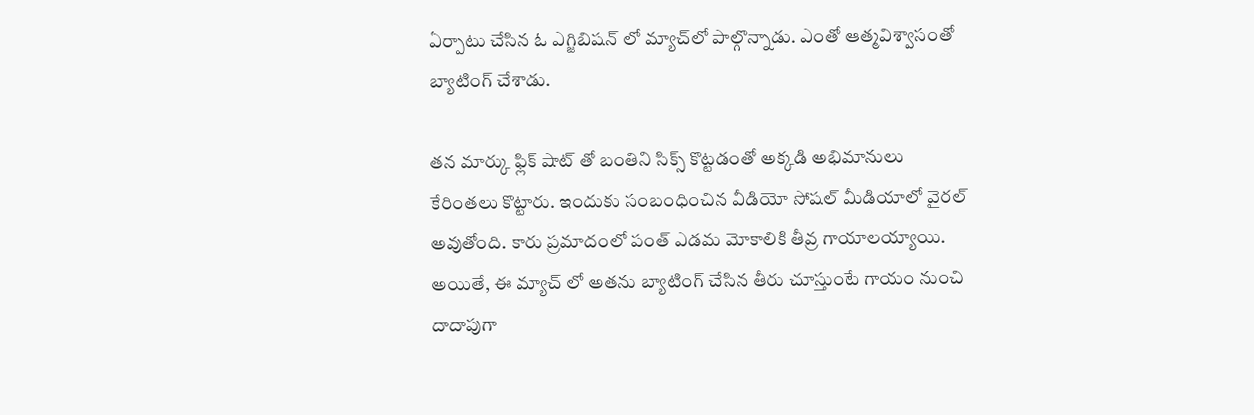ఏర్పాటు చేసిన ఓ ఎగ్జిబిషన్ లో మ్యాచ్‌లో పాల్గొన్నాడు. ఎంతో ఆత్మవిశ్వాసంతో బ్యాటింగ్ చేశాడు.

తన మార్కు ఫ్లిక్ షాట్ తో బంతిని సిక్స్ కొట్టడంతో అక్కడి అభిమానులు కేరింతలు కొట్టారు. ఇందుకు సంబంధించిన వీడియో సోషల్ మీడియాలో వైరల్ అవుతోంది. కారు ప్రమాదంలో పంత్‌ ఎడమ మోకాలికి తీవ్ర గాయాలయ్యాయి. అయితే, ఈ మ్యాచ్ లో అతను బ్యాటింగ్‌ చేసిన తీరు చూస్తుంటే గాయం నుంచి దాదాపుగా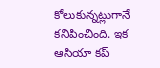కోలుకున్నట్లుగానే కనిపించింది. ఇక ఆసియా కప్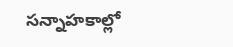సన్నాహకాల్లో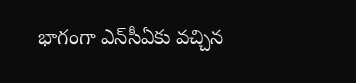భాగంగా ఎన్‌సీఏకు వచ్చిన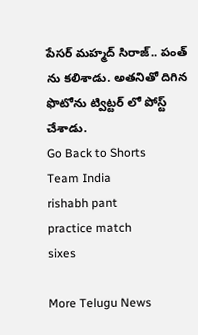పేసర్ మహ్మద్ సిరాజ్.. పంత్ ను కలిశాడు. అతనితో దిగిన ఫొటోను ట్విట్టర్‌‌ లో పోస్ట్ చేశాడు.
Go Back to Shorts
Team India
rishabh pant
practice match
sixes

More Telugu News